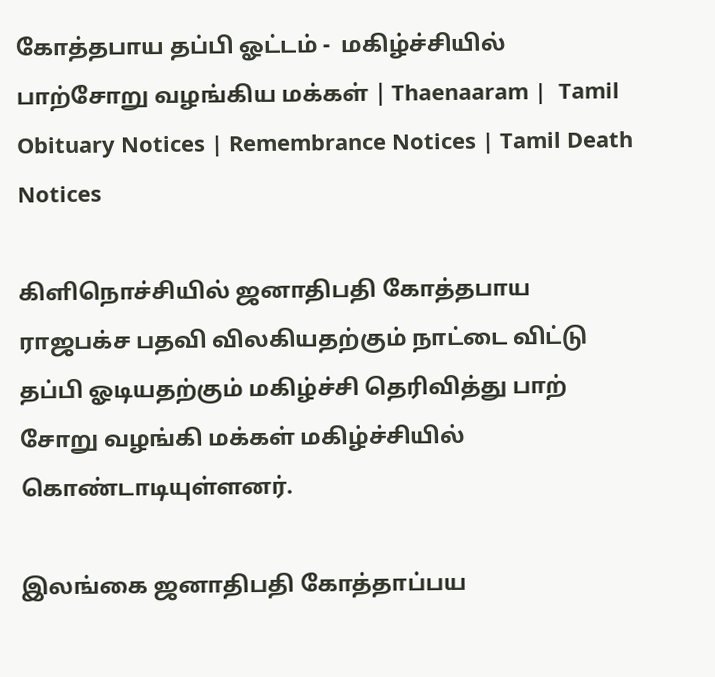கோத்தபாய தப்பி ஓட்டம் -  மகிழ்ச்சியில் பாற்சோறு வழங்கிய மக்கள் | Thaenaaram |  Tamil Obituary Notices | Remembrance Notices | Tamil Death Notices

கிளிநொச்சியில் ஜனாதிபதி கோத்தபாய ராஜபக்ச பதவி விலகியதற்கும் நாட்டை விட்டு தப்பி ஓடியதற்கும் மகிழ்ச்சி தெரிவித்து பாற் சோறு வழங்கி மக்கள் மகிழ்ச்சியில் கொண்டாடியுள்ளனர்.

இலங்கை ஜனாதிபதி கோத்தாப்பய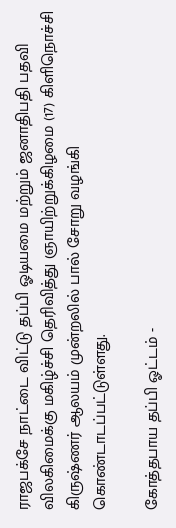ராஜபக்சே நாட்டை விட்டு தப்பி ஓடியமை மற்றும் ஜனாதிபதி பதவி விலகிமைக்கு மகிழ்ச்சி தெரிவித்து ஞாயிற்றுக்கிழமை (17) கிளிநொச்சி கிருஷ்ணர் ஆலயம் முன்றலில் பால் சோறு வழங்கி கொண்டாடப்பட்டுள்ளது.

கோத்தபாய தப்பி ஓட்டம் -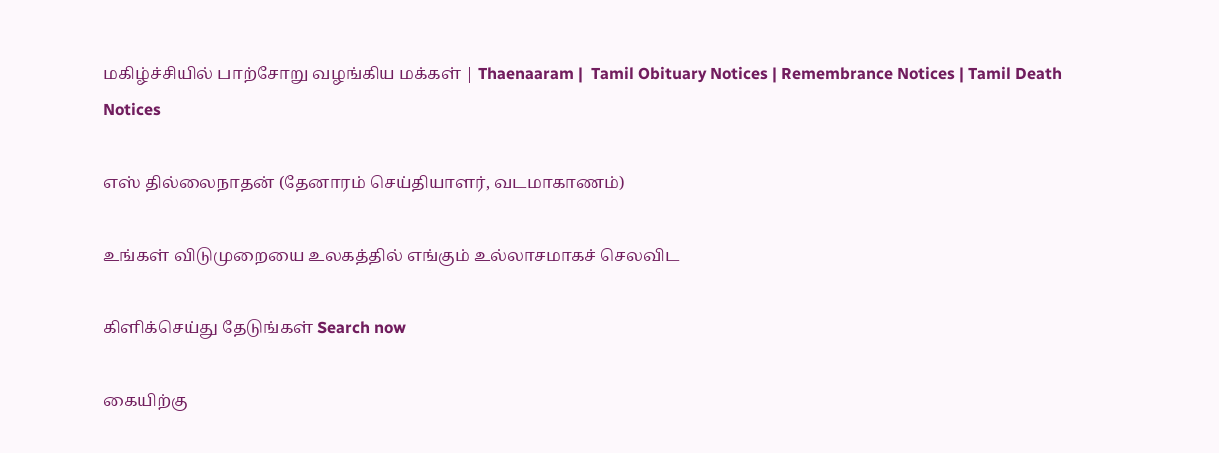மகிழ்ச்சியில் பாற்சோறு வழங்கிய மக்கள் | Thaenaaram |  Tamil Obituary Notices | Remembrance Notices | Tamil Death Notices

எஸ் தில்லைநாதன் (தேனாரம் செய்தியாளர், வடமாகாணம்)

உங்கள் விடுமுறையை உலகத்தில் எங்கும் உல்லாசமாகச் செலவிட

கிளிக்செய்து தேடுங்கள் Search now

கையிற்கு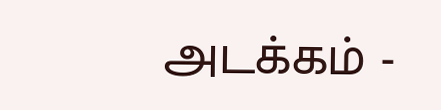அடக்கம் -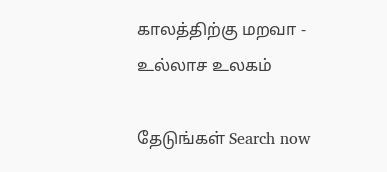காலத்திற்கு மறவா - உல்லாச உலகம்

தேடுங்கள் Search now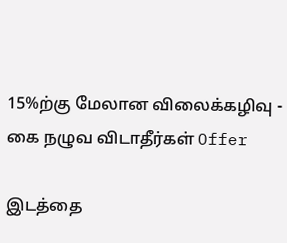15%ற்கு மேலான விலைக்கழிவு - கை நழுவ விடாதீர்கள் Offer

இடத்தை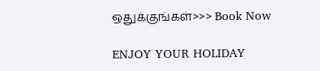ஒதுக்குங்கள்>>> Book Now

ENJOY YOUR HOLIDAY